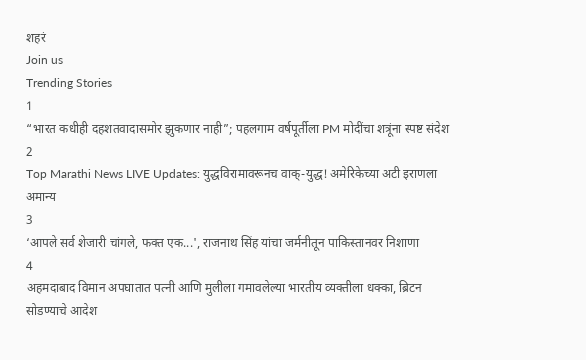शहरं
Join us
Trending Stories
1
“भारत कधीही दहशतवादासमोर झुकणार नाही”; पहलगाम वर्षपूर्तीला PM मोदींचा शत्रूंना स्पष्ट संदेश
2
Top Marathi News LIVE Updates: युद्धविरामावरूनच वाक्-युद्ध! अमेरिकेच्या अटी इराणला अमान्य
3
‘आपले सर्व शेजारी चांगले, फक्त एक...', राजनाथ सिंह यांचा जर्मनीतून पाकिस्तानवर निशाणा
4
अहमदाबाद विमान अपघातात पत्नी आणि मुलीला गमावलेल्या भारतीय व्यक्तीला धक्का, ब्रिटन सोडण्याचे आदेश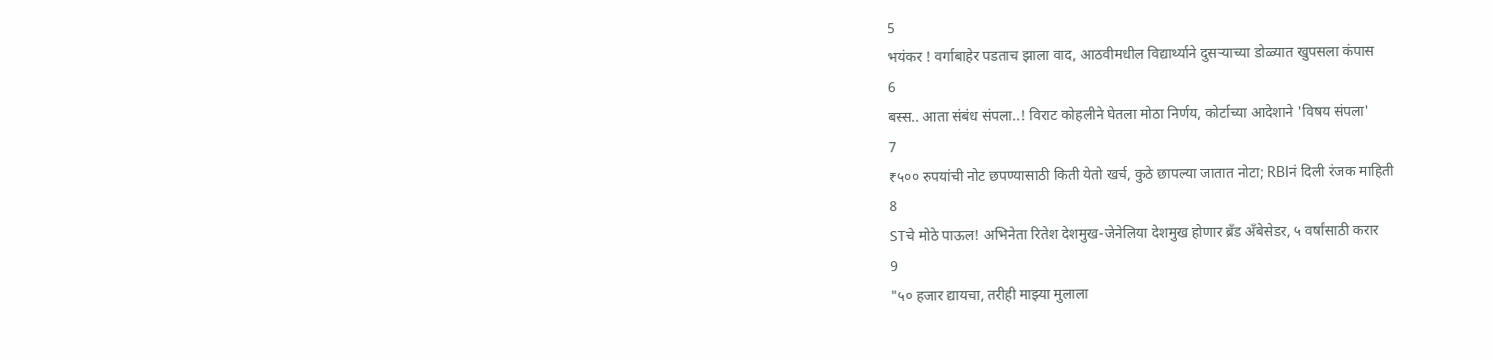5
भयंकर ! वर्गाबाहेर पडताच झाला वाद, आठवीमधील विद्यार्थ्याने दुसऱ्याच्या डोळ्यात खुपसला कंपास
6
बस्स.. आता संबंध संपला..! विराट कोहलीने घेतला मोठा निर्णय, कोर्टाच्या आदेशाने 'विषय संपला'
7
₹५०० रुपयांची नोट छपण्यासाठी किती येतो खर्च, कुठे छापल्या जातात नोटा; RBIनं दिली रंजक माहिती
8
STचे मोठे पाऊल! अभिनेता रितेश देशमुख-जेनेलिया देशमुख होणार ब्रँड अँबेसेडर, ५ वर्षांसाठी करार
9
"५० हजार द्यायचा, तरीही माझ्या मुलाला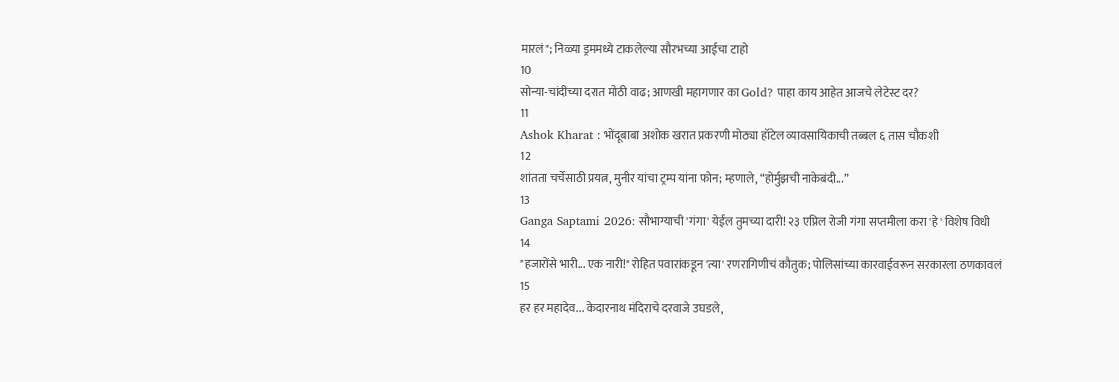मारलं"; निळ्या ड्रममध्ये टाकलेल्या सौरभच्या आईचा टाहो
10
सोन्या-चांदीच्या दरात मोठी वाढ; आणखी महागणार का Gold? पाहा काय आहेत आजचे लेटेस्ट दर?
11
Ashok Kharat : भोंदूबाबा अशोक खरात प्रकरणी मोठ्या हॉटेल व्यावसायिकाची तब्बल ६ तास चौकशी
12
शांतता चर्चेसाठी प्रयत्न, मुनीर यांचा ट्रम्प यांना फोन; म्हणाले, “होर्मुझची नाकेबंदी...”
13
Ganga Saptami 2026: सौभाग्याची 'गंगा' येईल तुमच्या दारी! २३ एप्रिल रोजी गंगा सप्तमीला करा 'हे' विशेष विधी
14
"हजारोंसे भारी... एक नारी!" रोहित पवारांकडून 'त्या' रणरागिणीचं कौतुक; पोलिसांच्या कारवाईवरून सरकारला ठणकावलं
15
हर हर महादेव... केदारनाथ मंदिराचे दरवाजे उघडले,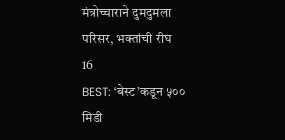मंत्रोच्चाराने दुमदुमला परिसर, भक्तांची रीघ
16
BEST: ‘बेस्ट’कडून ५०० मिडी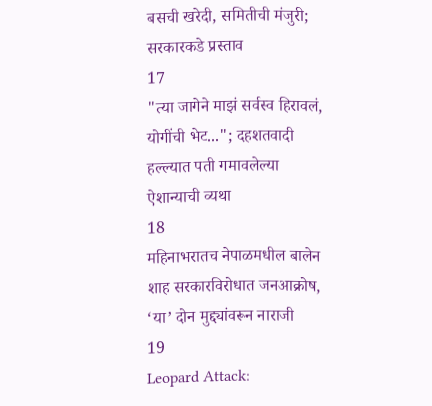बसची खरेदी, समितीची मंजुरी; सरकारकडे प्रस्ताव
17
"त्या जागेने माझं सर्वस्व हिरावलं, योगींची भेट..."; दहशतवादी हल्ल्यात पती गमावलेल्या ऐशान्याची व्यथा
18
महिनाभरातच नेपाळमधील बालेन शाह सरकारविरोधात जनआक्रोष, ‘या’ दोन मुद्द्यांवरून नाराजी
19
Leopard Attack: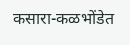कसारा-कळभोंडेत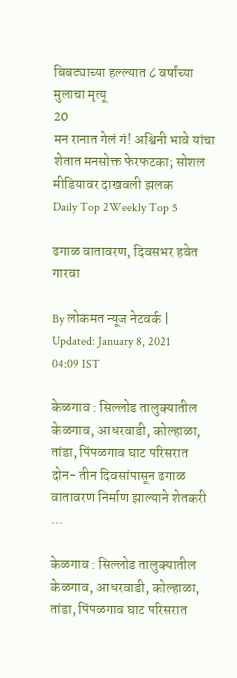बिबट्याच्या हल्ल्यात ८ वर्षांच्या मुलाचा मृत्यू
20
मन रानात गेलं गं! अश्विनी भावे यांचा शेतात मनसोक्त फेरफटका; सोशल मीडियावर दाखवली झलक
Daily Top 2Weekly Top 5

ढगाळ वातावरण, दिवसभर हवेत गारवा

By लोकमत न्यूज नेटवर्क | Updated: January 8, 2021 04:09 IST

केळगाव : सिल्लोड तालुक्यातील केळगाव, आधरवाडी, कोल्हाळा, तांडा, पिंपळगाव घाट परिसरात दोन- तीन दिवसांपासून ढगाळ वातावरण निर्माण झाल्याने शेतकरी ...

केळगाव : सिल्लोड तालुक्यातील केळगाव, आधरवाडी, कोल्हाळा, तांडा, पिंपळगाव घाट परिसरात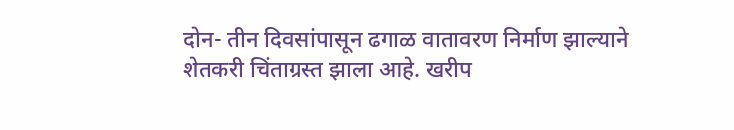दोन- तीन दिवसांपासून ढगाळ वातावरण निर्माण झाल्याने शेतकरी चिंताग्रस्त झाला आहे. खरीप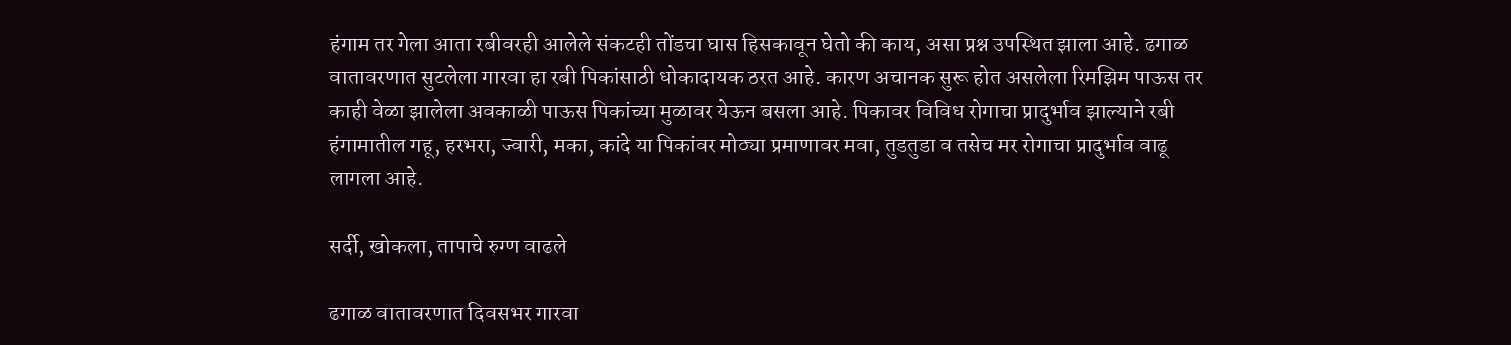हंगाम तर गेला आता रबीवरही आलेले संकटही तोंडचा घास हिसकावून घेतो की काय, असा प्रश्न उपस्थित झाला आहे. ढगाळ वातावरणात सुटलेला गारवा हा रबी पिकांसाठी धोकादायक ठरत आहे. कारण अचानक सुरू होत असलेला रिमझिम पाऊस तर काही वेळा झालेला अवकाळी पाऊस पिकांच्या मुळावर येऊन बसला आहे. पिकावर विविध रोगाचा प्रादुर्भाव झाल्याने रबी हंगामातील गहू, हरभरा, ज्वारी, मका, कांदे या पिकांवर मोठ्या प्रमाणावर मवा, तुडतुडा व तसेच मर रोगाचा प्रादुर्भाव वाढू लागला आहे.

सर्दी, खोकला, तापाचे रुग्ण वाढले

ढगाळ वातावरणात दिवसभर गारवा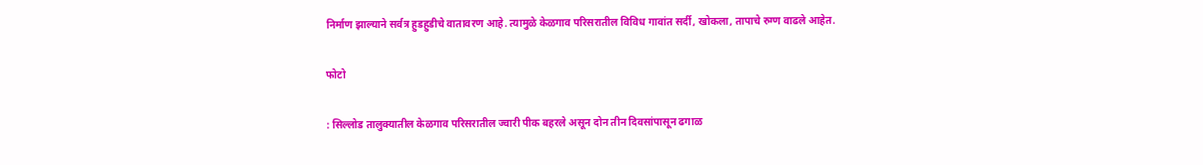निर्माण झाल्याने सर्वत्र हुडहुडीचे वातावरण आहे. त्यामुळे केळगाव परिसरातील विविध गावांत सर्दी, खोकला, तापाचे रुग्ण वाढले आहेत.

फोटो

: सिल्लोड तालुक्यातील केळगाव परिसरातील ज्वारी पीक बहरले असून दोन तीन दिवसांपासून ढगाळ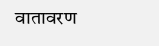वातावरण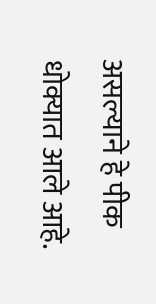असल्याने हे पीक धोक्यात आले आहे.